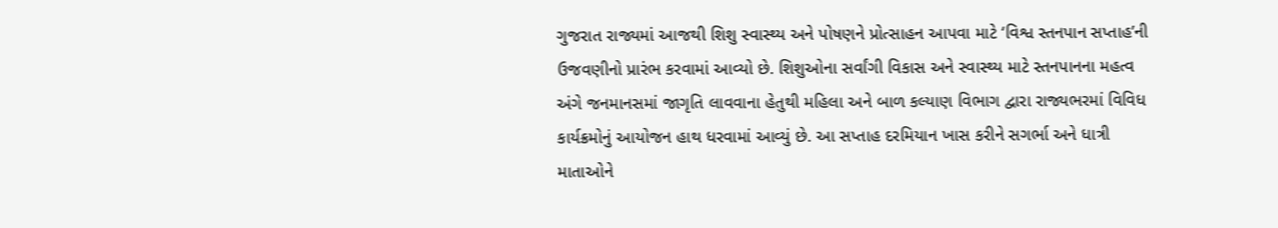ગુજરાત રાજ્યમાં આજથી શિશુ સ્વાસ્થ્ય અને પોષણને પ્રોત્સાહન આપવા માટે ‘વિશ્વ સ્તનપાન સપ્તાહ’ની ઉજવણીનો પ્રારંભ કરવામાં આવ્યો છે. શિશુઓના સર્વાંગી વિકાસ અને સ્વાસ્થ્ય માટે સ્તનપાનના મહત્વ અંગે જનમાનસમાં જાગૃતિ લાવવાના હેતુથી મહિલા અને બાળ કલ્યાણ વિભાગ દ્વારા રાજ્યભરમાં વિવિધ કાર્યક્રમોનું આયોજન હાથ ધરવામાં આવ્યું છે. આ સપ્તાહ દરમિયાન ખાસ કરીને સગર્ભા અને ધાત્રી માતાઓને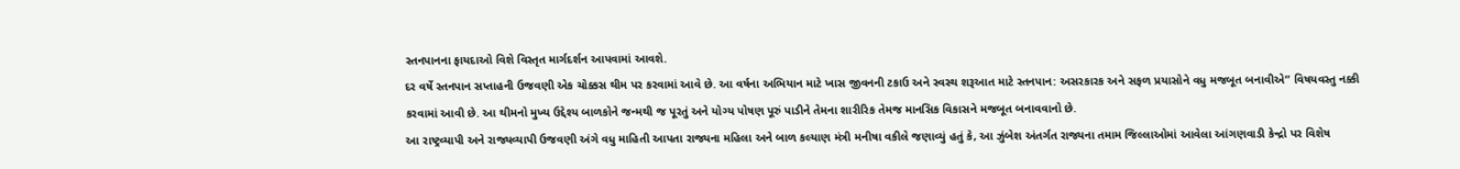સ્તનપાનના ફાયદાઓ વિશે વિસ્તૃત માર્ગદર્શન આપવામાં આવશે.
દર વર્ષે સ્તનપાન સપ્તાહની ઉજવણી એક ચોક્કસ થીમ પર કરવામાં આવે છે. આ વર્ષના અભિયાન માટે ખાસ જીવનની ટકાઉ અને સ્વસ્થ શરૂઆત માટે સ્તનપાન: અસરકારક અને સફળ પ્રયાસોને વધુ મજબૂત બનાવીએ” વિષયવસ્તુ નક્કી કરવામાં આવી છે. આ થીમનો મુખ્ય ઉદ્દેશ્ય બાળકોને જન્મથી જ પૂરતું અને યોગ્ય પોષણ પૂરું પાડીને તેમના શારીરિક તેમજ માનસિક વિકાસને મજબૂત બનાવવાનો છે.
આ રાષ્ટ્રવ્યાપી અને રાજ્યવ્યાપી ઉજવણી અંગે વધુ માહિતી આપતા રાજ્યના મહિલા અને બાળ કલ્યાણ મંત્રી મનીષા વકીલે જણાવ્યું હતું કે, આ ઝુંબેશ અંતર્ગત રાજ્યના તમામ જિલ્લાઓમાં આવેલા આંગણવાડી કેન્દ્રો પર વિશેષ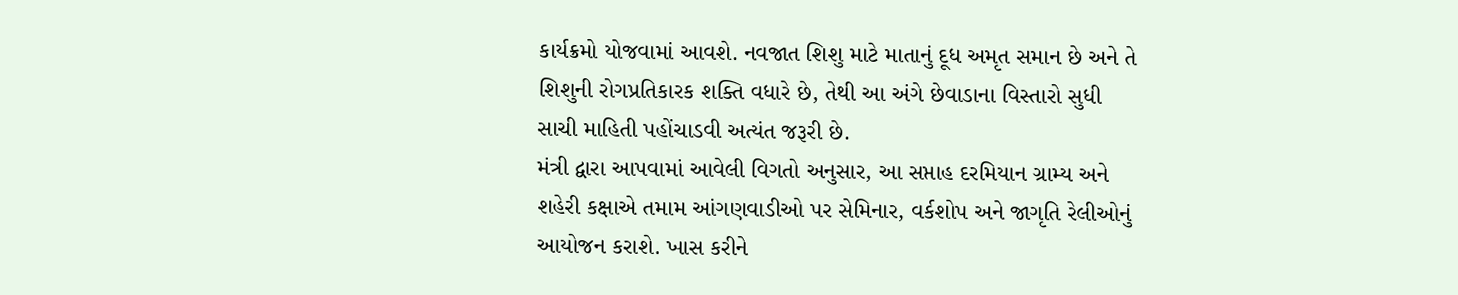કાર્યક્રમો યોજવામાં આવશે. નવજાત શિશુ માટે માતાનું દૂધ અમૃત સમાન છે અને તે શિશુની રોગપ્રતિકારક શક્તિ વધારે છે, તેથી આ અંગે છેવાડાના વિસ્તારો સુધી સાચી માહિતી પહોંચાડવી અત્યંત જરૂરી છે.
મંત્રી દ્વારા આપવામાં આવેલી વિગતો અનુસાર, આ સપ્તાહ દરમિયાન ગ્રામ્ય અને શહેરી કક્ષાએ તમામ આંગણવાડીઓ પર સેમિનાર, વર્કશોપ અને જાગૃતિ રેલીઓનું આયોજન કરાશે. ખાસ કરીને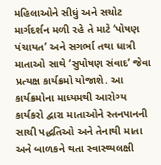મહિલાઓને સીધું અને સચોટ માર્ગદર્શન મળી રહે તે માટે ‘પોષણ પંચાયત’ અને સગર્ભા તથા ધાત્રી માતાઓ સાથે ‘સુપોષણ સંવાદ’ જેવા પ્રત્યક્ષ કાર્યક્રમો યોજાશે. આ કાર્યક્રમોના માધ્યમથી આરોગ્ય કાર્યકરો દ્વારા માતાઓને સ્તનપાનની સાચી પદ્ધતિઓ અને તેનાથી માતા અને બાળકને થતા સ્વાસ્થ્યલક્ષી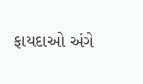ફાયદાઓ અંગે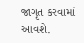જાગૃત કરવામાં આવશે.